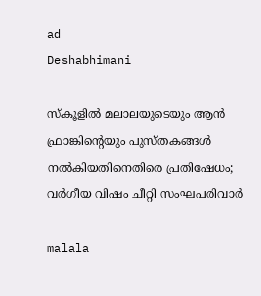ad
Deshabhimani

സ്കൂളിൽ മലാലയുടെയും ആന്‍ ഫ്രാങ്കിന്റെയും പുസ്തകങ്ങൾ നൽകിയതിനെതിരെ പ്രതിഷേധം; വർഗീയ വിഷം ചീറ്റി സംഘപരിവാർ

malala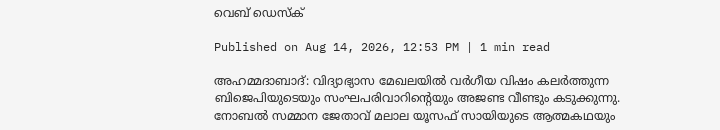വെബ് ഡെസ്ക്

Published on Aug 14, 2026, 12:53 PM | 1 min read

അഹമ്മദാബാദ്: വിദ്യാഭ്യാസ മേഖലയിൽ വർഗീയ വിഷം കലർത്തുന്ന ബിജെപിയുടെയും സംഘപരിവാറിന്റെയും അജണ്ട വീണ്ടും കടുക്കുന്നു. നോബൽ സമ്മാന ജേതാവ് മലാല യൂസഫ് സായിയുടെ ആത്മകഥയും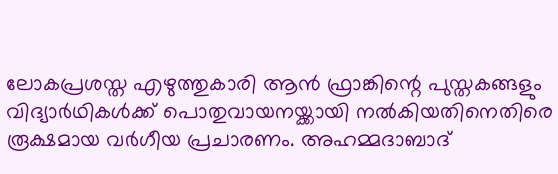ലോകപ്രശസ്ത എഴുത്തുകാരി ആന്‍ ഫ്രാങ്കിന്റെ പുസ്തകങ്ങളും വിദ്യാർഥികൾക്ക് പൊതുവായനയ്ക്കായി നൽകിയതിനെതിരെ രൂക്ഷമായ വർഗീയ പ്രചാരണം. അഹമ്മദാബാദ്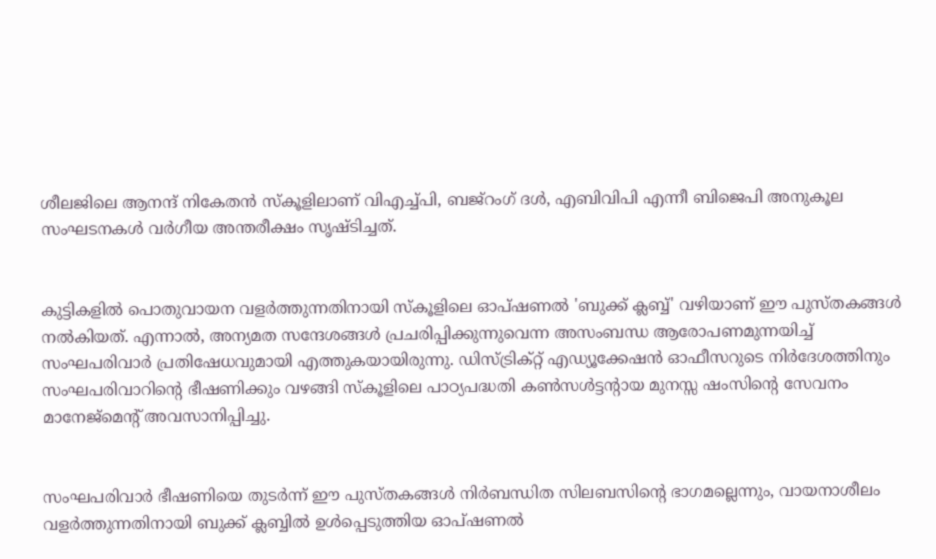ശീലജിലെ ആനന്ദ് നികേതൻ സ്കൂളിലാണ് വിഎച്ച്പി, ബജ്റംഗ് ദൾ, എബിവിപി എന്നീ ബിജെപി അനുകൂല സംഘടനകൾ വർഗീയ അന്തരീക്ഷം സൃഷ്ടിച്ചത്.


കുട്ടികളിൽ പൊതുവായന വളർത്തുന്നതിനായി സ്കൂളിലെ ഓപ്ഷണൽ 'ബുക്ക് ക്ലബ്ബ്' വഴിയാണ് ഈ പുസ്തകങ്ങൾ നൽകിയത്. എന്നാൽ, അന്യമത സന്ദേശങ്ങൾ പ്രചരിപ്പിക്കുന്നുവെന്ന അസംബന്ധ ആരോപണമുന്നയിച്ച് സംഘപരിവാർ പ്രതിഷേധവുമായി എത്തുകയായിരുന്നു. ഡിസ്ട്രിക്റ്റ് എഡ്യൂക്കേഷൻ ഓഫീസറുടെ നിർദേശത്തിനും സംഘപരിവാറിന്റെ ഭീഷണിക്കും വഴങ്ങി സ്കൂളിലെ പാഠ്യപദ്ധതി കൺസൾട്ടന്റായ മുനസ്സ ഷംസിന്റെ സേവനം മാനേജ്‌മെന്റ് അവസാനിപ്പിച്ചു.


സംഘപരിവാർ ഭീഷണിയെ തുടർന്ന് ഈ പുസ്തകങ്ങൾ നിർബന്ധിത സിലബസിന്റെ ഭാഗമല്ലെന്നും, വായനാശീലം വളർത്തുന്നതിനായി ബുക്ക് ക്ലബ്ബിൽ ഉൾപ്പെടുത്തിയ ഓപ്ഷണൽ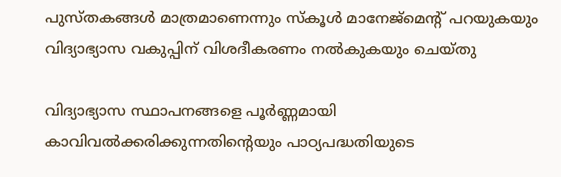പുസ്തകങ്ങൾ മാത്രമാണെന്നും സ്കൂൾ മാനേജ്‌മെന്റ് പറയുകയും വിദ്യാഭ്യാസ വകുപ്പിന് വിശദീകരണം നൽകുകയും ചെയ്തു

വിദ്യാഭ്യാസ സ്ഥാപനങ്ങളെ പൂർണ്ണമായി കാവിവൽക്കരിക്കുന്നതിന്റെയും പാഠ്യപദ്ധതിയുടെ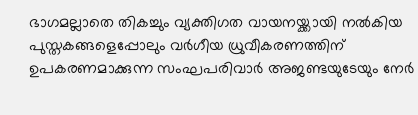ഭാഗമല്ലാതെ തികച്ചും വ്യക്തിഗത വായനയ്ക്കായി നൽകിയ പുസ്തകങ്ങളെപ്പോലും വർഗീയ ധ്രുവീകരണത്തിന് ഉപകരണമാക്കുന്ന സംഘപരിവാർ അജണ്ടയുടേയും നേർ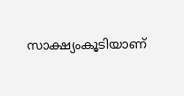സാക്ഷ്യംകൂടിയാണ്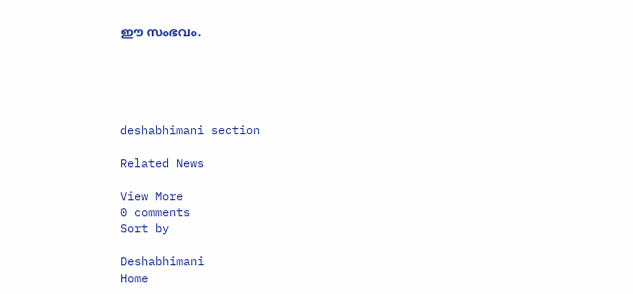ഈ സംഭവം.





deshabhimani section

Related News

View More
0 comments
Sort by

Deshabhimani
Home